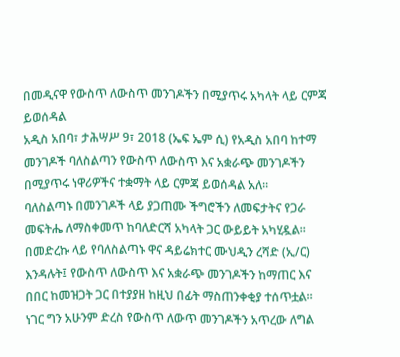በመዲናዋ የውስጥ ለውስጥ መንገዶችን በሚያጥሩ አካላት ላይ ርምጃ ይወሰዳል
አዲስ አበባ፣ ታሕሣሥ 9፣ 2018 (ኤፍ ኤም ሲ) የአዲስ አበባ ከተማ መንገዶች ባለስልጣን የውስጥ ለውስጥ እና አቋራጭ መንገዶችን በሚያጥሩ ነዋሪዎችና ተቋማት ላይ ርምጃ ይወሰዳል አለ።
ባለስልጣኑ በመንገዶች ላይ ያጋጠሙ ችግሮችን ለመፍታትና የጋራ መፍትሔ ለማስቀመጥ ከባለድርሻ አካላት ጋር ውይይት አካሂዷል።
በመድረኩ ላይ የባለስልጣኑ ዋና ዳይሬክተር ሙህዲን ረሻድ (ኢ/ር) እንዳሉት፤ የውስጥ ለውስጥ እና አቋራጭ መንገዶችን ከማጠር እና በበር ከመዝጋት ጋር በተያያዘ ከዚህ በፊት ማስጠንቀቂያ ተሰጥቷል።
ነገር ግን አሁንም ድረስ የውስጥ ለውጥ መንገዶችን አጥረው ለግል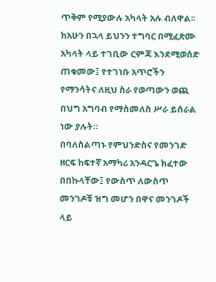ጥቅም የሚያውሉ አካላት አሉ ብለዋል፡፡
ከአሁን በኋላ ይህንን ተግባር በሚፈጽሙ አካላት ላይ ተገቢው ርምጃ እንደሚወሰድ ጠቁመው፤ የተገነቡ አጥሮችን የማንሳትና ለዚህ ስራ የወጣውን ወጪ በህግ አግባብ የማስመለስ ሥራ ይሰራል ነው ያሉት።
በባለስልጣኑ የምህንድስና የመንገድ ዘርፍ ከፍተኛ አማካሪ አንዳርጌ ክፈተው በበኩላቸው፤ የውስጥ ለውስጥ መንገዶቹ ዝግ መሆን በዋና መንገዶች ላይ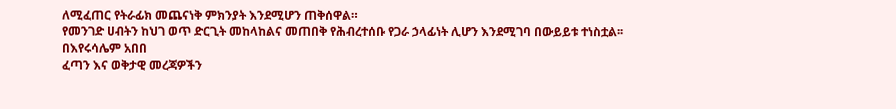ለሚፈጠር የትራፊክ መጨናነቅ ምክንያት እንደሚሆን ጠቅሰዋል።
የመንገድ ሀብትን ከህገ ወጥ ድርጊት መከላከልና መጠበቅ የሕብረተሰቡ የጋራ ኃላፊነት ሊሆን እንደሚገባ በውይይቱ ተነስቷል፡፡
በእየሩሳሌም አበበ
ፈጣን እና ወቅታዊ መረጃዎችን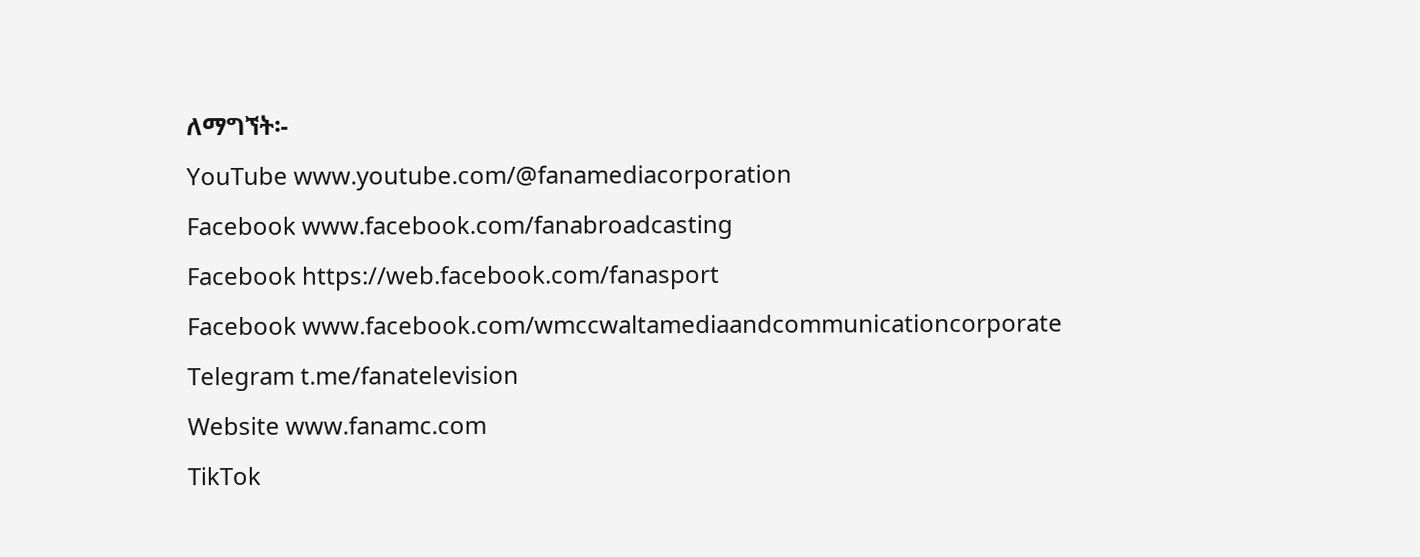ለማግኘት፡-
YouTube www.youtube.com/@fanamediacorporation
Facebook www.facebook.com/fanabroadcasting
Facebook https://web.facebook.com/fanasport
Facebook www.facebook.com/wmccwaltamediaandcommunicationcorporate
Telegram t.me/fanatelevision
Website www.fanamc.com
TikTok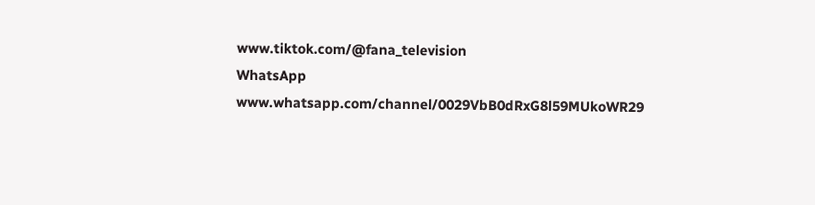www.tiktok.com/@fana_television
WhatsApp www.whatsapp.com/channel/0029VbB0dRxG8l59MUkoWR29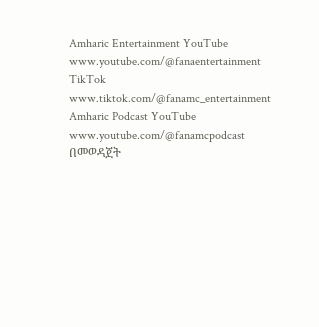Amharic Entertainment YouTube www.youtube.com/@fanaentertainment
TikTok www.tiktok.com/@fanamc_entertainment
Amharic Podcast YouTube www.youtube.com/@fanamcpodcast በመወዳጀት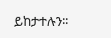ይከታተሉን፡፡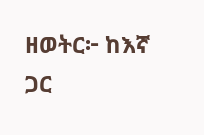ዘወትር፦ ከእኛ ጋር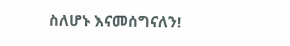ስለሆኑ እናመሰግናለን!